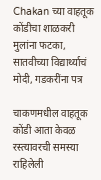Chakan च्या वाहतूक कोंडीचा शाळकरी मुलांना फटका, सातवीच्या विद्यार्थ्याचं मोदी, गडकरींना पत्र

चाकणमधील वाहतूक कोंडी आता केवळ रस्त्यावरची समस्या राहिलेली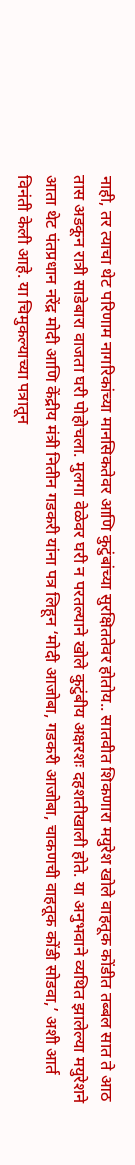नाही, तर त्याचा थेट परिणाम नागरिकांच्या मानसिकतेवर आणि कुटुंबांच्या सुरक्षिततेवर होतोय.. सातवीत शिकणारा मयुरेश खोले वाहतूक कोंडीत तब्बल सात ते आठ तास अडकून रात्री साडेबारा वाजता घरी पोहोचला. मुलगा वेळेवर घरी न परतल्याने खोले कुटुंबीय अक्षरशः दहशतीखाली होते. या अनुभवाने व्यथित झालेल्या मयुरेशने आता थेट पंतप्रधान नरेंद्र मोदी आणि केंद्रीय मंत्री नितीन गडकरी यांना पत्र लिहून ‘मोदी आजोबा, गडकरी आजोबा, चाकणची वाहतूक कोंडी सोडवा,’ अशी आर्त विनंती केली आहे. या चिमुकल्याच्या पत्रातून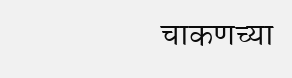चाकणच्या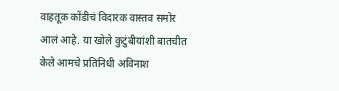वाहतूक कोंडीचं विदारक वास्तव समोर आलं आहे. या खोले कुटुंबीयांशी बातचीत केले आमचे प्रतिनिधी अविनाश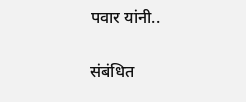पवार यांनी..

संबंधित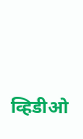व्हिडीओ